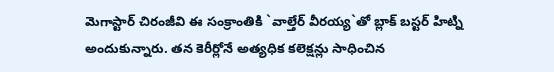మెగాస్టార్ చిరంజీవి ఈ సంక్రాంతికి `వాల్తేర్ వీరయ్య`తో బ్లాక్ బస్టర్ హిట్ని అందుకున్నారు. తన కెరీర్లోనే అత్యధిక కలెక్షన్లు సాధించిన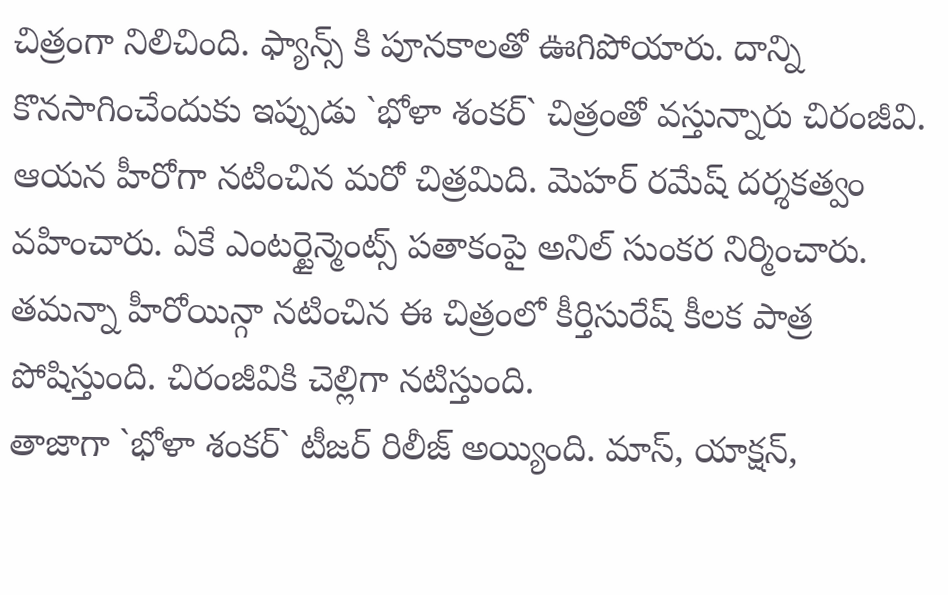చిత్రంగా నిలిచింది. ఫ్యాన్స్ కి పూనకాలతో ఊగిపోయారు. దాన్ని కొనసాగించేందుకు ఇప్పుడు `భోళా శంకర్` చిత్రంతో వస్తున్నారు చిరంజీవి. ఆయన హీరోగా నటించిన మరో చిత్రమిది. మెహర్ రమేష్ దర్శకత్వం వహించారు. ఏకే ఎంటర్టైన్మెంట్స్ పతాకంపై అనిల్ సుంకర నిర్మించారు. తమన్నా హీరోయిన్గా నటించిన ఈ చిత్రంలో కీర్తిసురేష్ కీలక పాత్ర పోషిస్తుంది. చిరంజీవికి చెల్లిగా నటిస్తుంది.
తాజాగా `భోళా శంకర్` టీజర్ రిలీజ్ అయ్యింది. మాస్, యాక్షన్,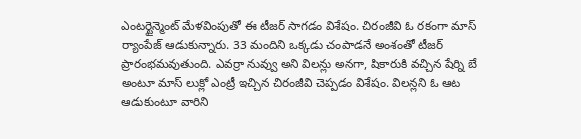ఎంటర్టైన్మెంట్ మేళవింపుతో ఈ టీజర్ సాగడం విశేషం. చిరంజీవి ఓ రకంగా మాస్ ర్యాంపేజ్ ఆడుకున్నారు. 33 మందిని ఒక్కడు చంపాడనే అంశంతో టీజర్ ప్రారంభమవుతుంది. ఎవర్రా నువ్వు అని విలన్లు అనగా, షికారుకి వచ్చిన షేర్ని బే అంటూ మాస్ లుక్లో ఎంట్రీ ఇచ్చిన చిరంజీవి చెప్పడం విశేషం. విలన్లని ఓ ఆట ఆడుకుంటూ వారిని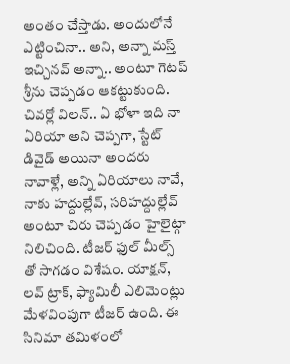అంతం చేస్తాడు. అందులోనే ఎట్టించినా.. అని, అన్నా మస్త్ ఇచ్చినవ్ అన్నా.. అంటూ గెటప్ శ్రీను చెప్పడం ఆకట్టుకుంది.
చివర్లో విలన్.. ఏ భోళా ఇది నా ఏరియా అని చెప్పగా, స్టేట్ డివైడ్ అయినా అందరు నావాళ్లే, అన్ని ఏరియాలు నావే, నాకు హద్దుల్లేవ్, సరిహద్దుల్లేవ్ అంటూ చిరు చెప్పడం హైలైట్గా నిలిచింది. టీజర్ ఫుల్ మీల్స్ తో సాగడం విశేషం. యాక్షన్, లవ్ ట్రాక్, ఫ్యామిలీ ఎలిమెంట్లు మేళవింపుగా టీజర్ ఉంది. ఈ సినిమా తమిళంలో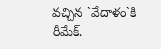వచ్చిన `వేదాళం`కి రీమేక్.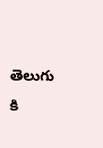తెలుగు కి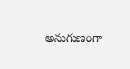అనుగుణంగా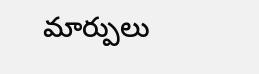మార్పులు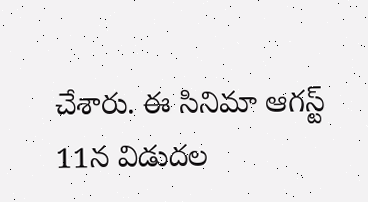చేశారు. ఈ సినిమా ఆగస్ట్ 11న విడుదల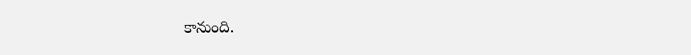కానుంది.